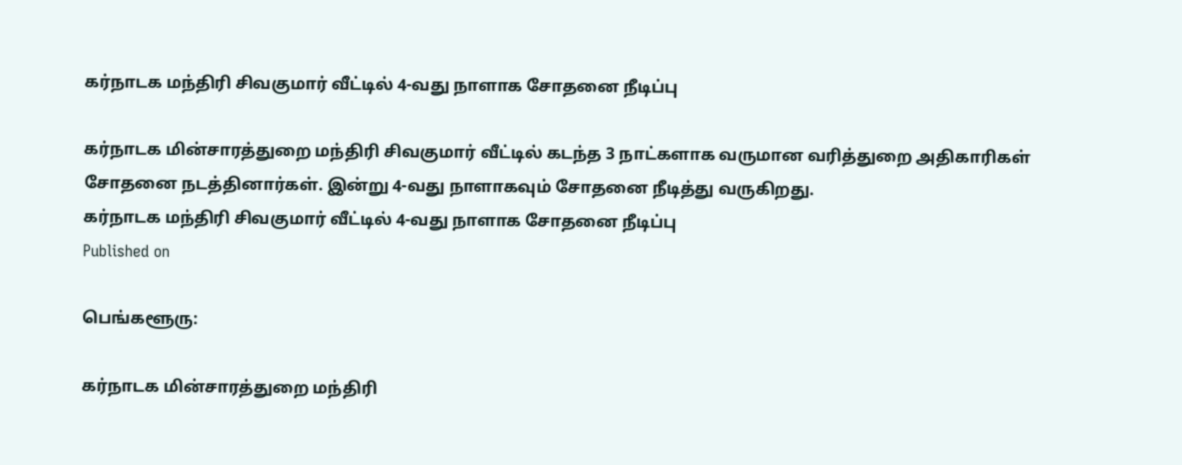கர்நாடக மந்திரி சிவகுமார் வீட்டில் 4-வது நாளாக சோதனை நீடிப்பு

கர்நாடக மின்சாரத்துறை மந்திரி சிவகுமார் வீட்டில் கடந்த 3 நாட்களாக வருமான வரித்துறை அதிகாரிகள் சோதனை நடத்தினார்கள். இன்று 4-வது நாளாகவும் சோதனை நீடித்து வருகிறது.
கர்நாடக மந்திரி சிவகுமார் வீட்டில் 4-வது நாளாக சோதனை நீடிப்பு
Published on

பெங்களூரு:

கர்நாடக மின்சாரத்துறை மந்திரி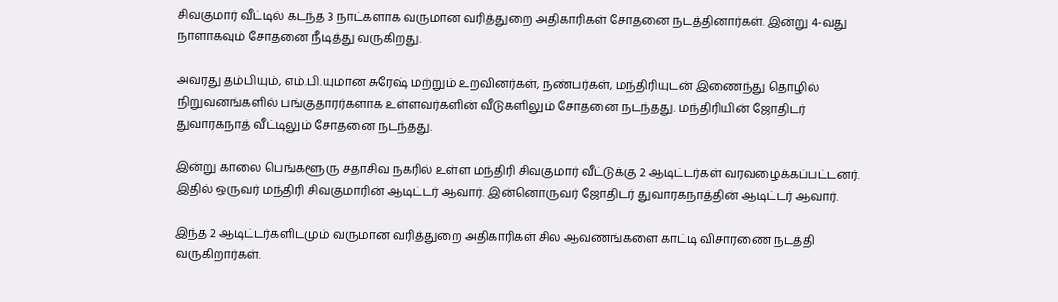சிவகுமார் வீட்டில் கடந்த 3 நாட்களாக வருமான வரித்துறை அதிகாரிகள் சோதனை நடத்தினார்கள். இன்று 4-வது நாளாகவும் சோதனை நீடித்து வருகிறது.

அவரது தம்பியும், எம்.பி.யுமான சுரேஷ் மற்றும் உறவினர்கள், நண்பர்கள், மந்திரியுடன் இணைந்து தொழில் நிறுவனங்களில் பங்குதாரர்களாக உள்ளவர்களின் வீடுகளிலும் சோதனை நடந்தது. மந்திரியின் ஜோதிடர் துவாரகநாத் வீட்டிலும் சோதனை நடந்தது.

இன்று காலை பெங்களூரு சதாசிவ நகரில் உள்ள மந்திரி சிவகுமார் வீட்டுக்கு 2 ஆடிட்டர்கள் வரவழைக்கப்பட்டனர். இதில் ஒருவர் மந்திரி சிவகுமாரின் ஆடிட்டர் ஆவார். இன்னொருவர் ஜோதிடர் துவாரகநாத்தின் ஆடிட்டர் ஆவார்.

இந்த 2 ஆடிட்டர்களிடமும் வருமான வரித்துறை அதிகாரிகள் சில ஆவணங்களை காட்டி விசாரணை நடத்தி வருகிறார்கள்.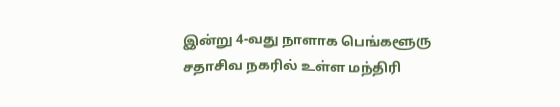இன்று 4-வது நாளாக பெங்களூரு சதாசிவ நகரில் உள்ள மந்திரி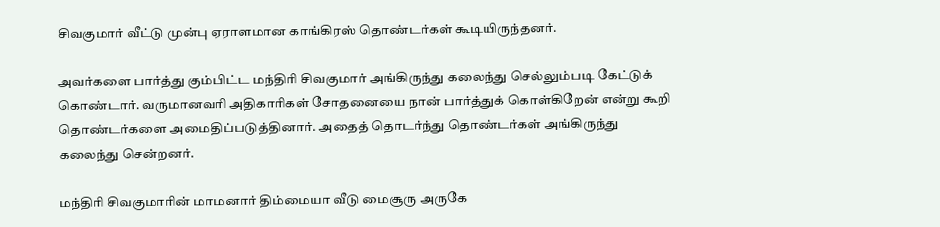சிவகுமார் வீட்டு முன்பு ஏராளமான காங்கிரஸ் தொண்டர்கள் கூடியிருந்தனர்.

அவர்களை பார்த்து கும்பிட்ட மந்திரி சிவகுமார் அங்கிருந்து கலைந்து செல்லும்படி கேட்டுக் கொண்டார். வருமானவரி அதிகாரிகள் சோதனையை நான் பார்த்துக் கொள்கிறேன் என்று கூறி தொண்டர்களை அமைதிப்படுத்தினார். அதைத் தொடர்ந்து தொண்டர்கள் அங்கிருந்து கலைந்து சென்றனர்.

மந்திரி சிவகுமாரின் மாமனார் திம்மையா வீடு மைசூரு அருகே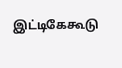இட்டிகேகூடு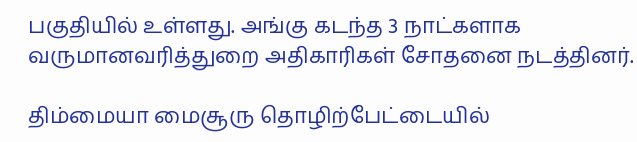பகுதியில் உள்ளது. அங்கு கடந்த 3 நாட்களாக வருமானவரித்துறை அதிகாரிகள் சோதனை நடத்தினர்.

திம்மையா மைசூரு தொழிற்பேட்டையில்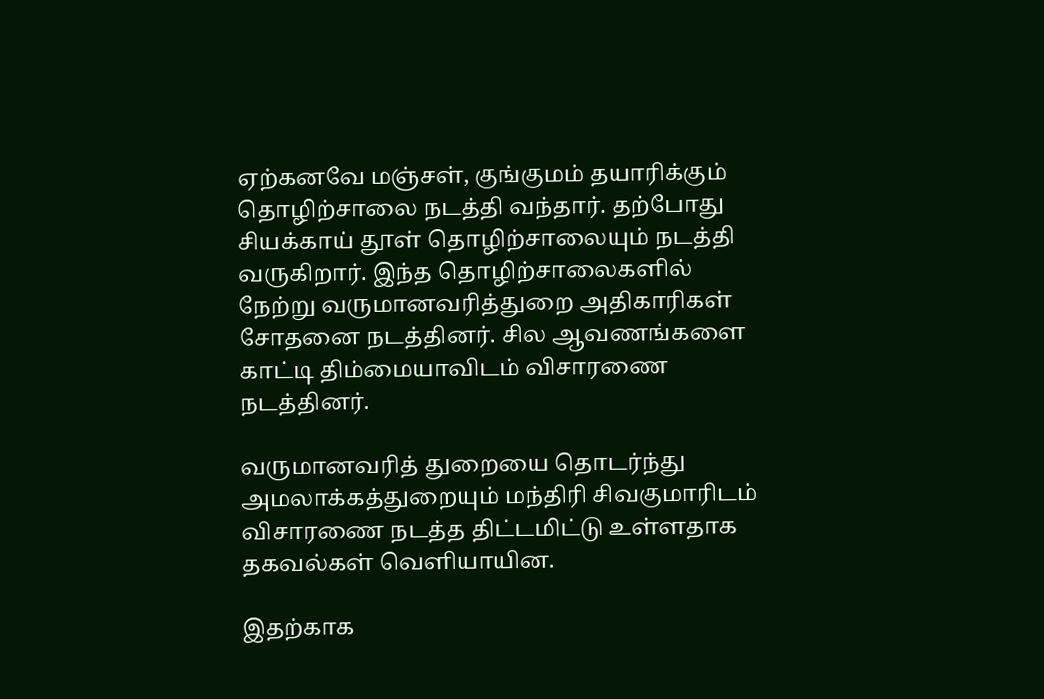ஏற்கனவே மஞ்சள், குங்குமம் தயாரிக்கும் தொழிற்சாலை நடத்தி வந்தார். தற்போது சியக்காய் தூள் தொழிற்சாலையும் நடத்தி வருகிறார். இந்த தொழிற்சாலைகளில் நேற்று வருமானவரித்துறை அதிகாரிகள் சோதனை நடத்தினர். சில ஆவணங்களை காட்டி திம்மையாவிடம் விசாரணை நடத்தினர்.

வருமானவரித் துறையை தொடர்ந்து அமலாக்கத்துறையும் மந்திரி சிவகுமாரிடம் விசாரணை நடத்த திட்டமிட்டு உள்ளதாக தகவல்கள் வெளியாயின.

இதற்காக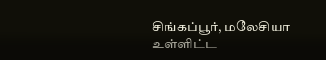சிங்கப்பூர், மலேசியா உள்ளிட்ட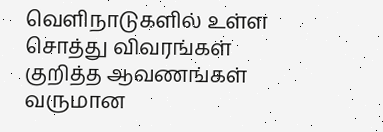வெளிநாடுகளில் உள்ள சொத்து விவரங்கள் குறித்த ஆவணங்கள் வருமான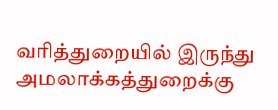வரித்துறையில் இருந்து அமலாக்கத்துறைக்கு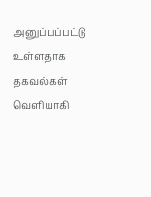அனுப்பப்பட்டு உள்ளதாக தகவல்கள் வெளியாகி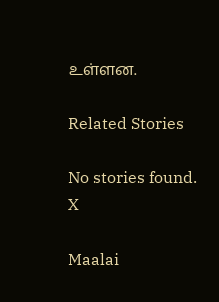உள்ளன.

Related Stories

No stories found.
X

Maalai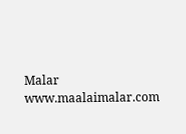Malar
www.maalaimalar.com